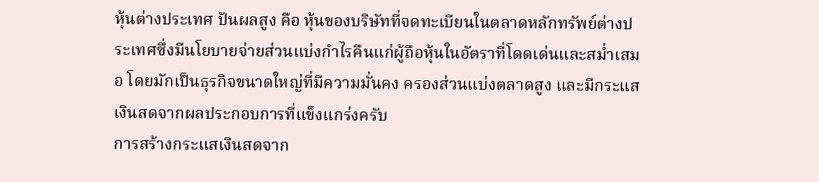หุ้นต่างประเทศ ปันผลสูง คือ หุ้นของบริษัทที่จดทะเบียนในตลาดหลักทรัพย์ต่างประเทศซึ่งมีนโยบายจ่ายส่วนแบ่งกำไรคืนแก่ผู้ถือหุ้นในอัตราที่โดดเด่นและสม่ำเสมอ โดยมักเป็นธุรกิจขนาดใหญ่ที่มีความมั่นคง ครองส่วนแบ่งตลาดสูง และมีกระแสเงินสดจากผลประกอบการที่แข็งแกร่งครับ
การสร้างกระแสเงินสดจาก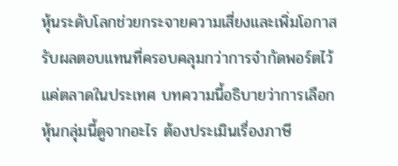หุ้นระดับโลกช่วยกระจายความเสี่ยงและเพิ่มโอกาสรับผลตอบแทนที่ครอบคลุมกว่าการจำกัดพอร์ตไว้แค่ตลาดในประเทศ บทความนี้อธิบายว่าการเลือกหุ้นกลุ่มนี้ดูจากอะไร ต้องประเมินเรื่องภาษี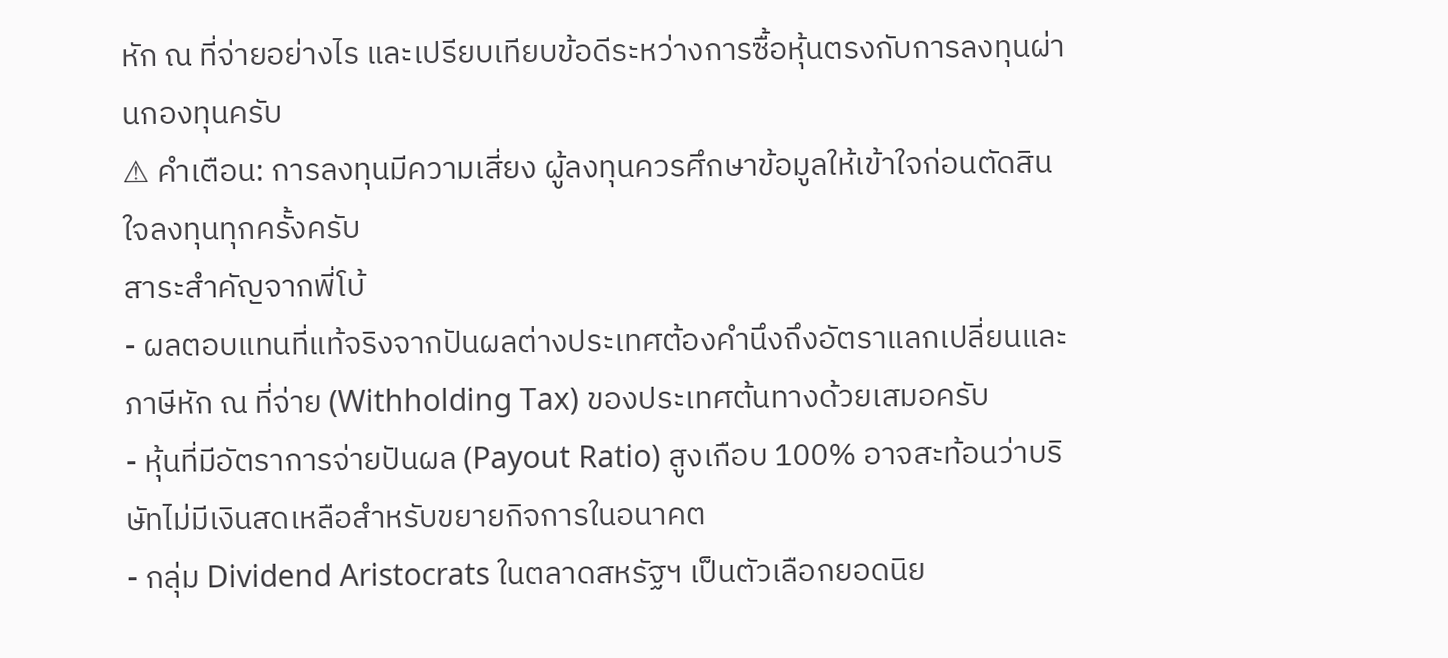หัก ณ ที่จ่ายอย่างไร และเปรียบเทียบข้อดีระหว่างการซื้อหุ้นตรงกับการลงทุนผ่านกองทุนครับ
⚠ คำเตือน: การลงทุนมีความเสี่ยง ผู้ลงทุนควรศึกษาข้อมูลให้เข้าใจก่อนตัดสินใจลงทุนทุกครั้งครับ
สาระสำคัญจากพี่โบ้
- ผลตอบแทนที่แท้จริงจากปันผลต่างประเทศต้องคำนึงถึงอัตราแลกเปลี่ยนและภาษีหัก ณ ที่จ่าย (Withholding Tax) ของประเทศต้นทางด้วยเสมอครับ
- หุ้นที่มีอัตราการจ่ายปันผล (Payout Ratio) สูงเกือบ 100% อาจสะท้อนว่าบริษัทไม่มีเงินสดเหลือสำหรับขยายกิจการในอนาคต
- กลุ่ม Dividend Aristocrats ในตลาดสหรัฐฯ เป็นตัวเลือกยอดนิย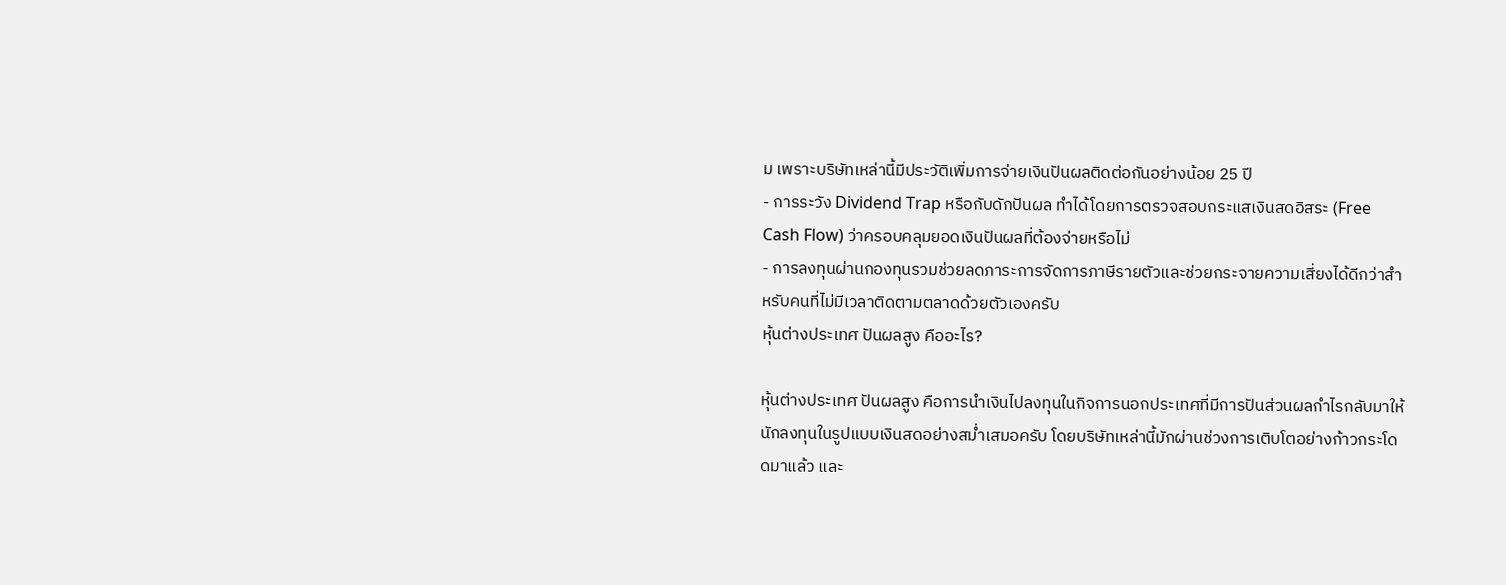ม เพราะบริษัทเหล่านี้มีประวัติเพิ่มการจ่ายเงินปันผลติดต่อกันอย่างน้อย 25 ปี
- การระวัง Dividend Trap หรือกับดักปันผล ทำได้โดยการตรวจสอบกระแสเงินสดอิสระ (Free Cash Flow) ว่าครอบคลุมยอดเงินปันผลที่ต้องจ่ายหรือไม่
- การลงทุนผ่านกองทุนรวมช่วยลดภาระการจัดการภาษีรายตัวและช่วยกระจายความเสี่ยงได้ดีกว่าสำหรับคนที่ไม่มีเวลาติดตามตลาดด้วยตัวเองครับ
หุ้นต่างประเทศ ปันผลสูง คืออะไร?

หุ้นต่างประเทศ ปันผลสูง คือการนำเงินไปลงทุนในกิจการนอกประเทศที่มีการปันส่วนผลกำไรกลับมาให้นักลงทุนในรูปแบบเงินสดอย่างสม่ำเสมอครับ โดยบริษัทเหล่านี้มักผ่านช่วงการเติบโตอย่างก้าวกระโดดมาแล้ว และ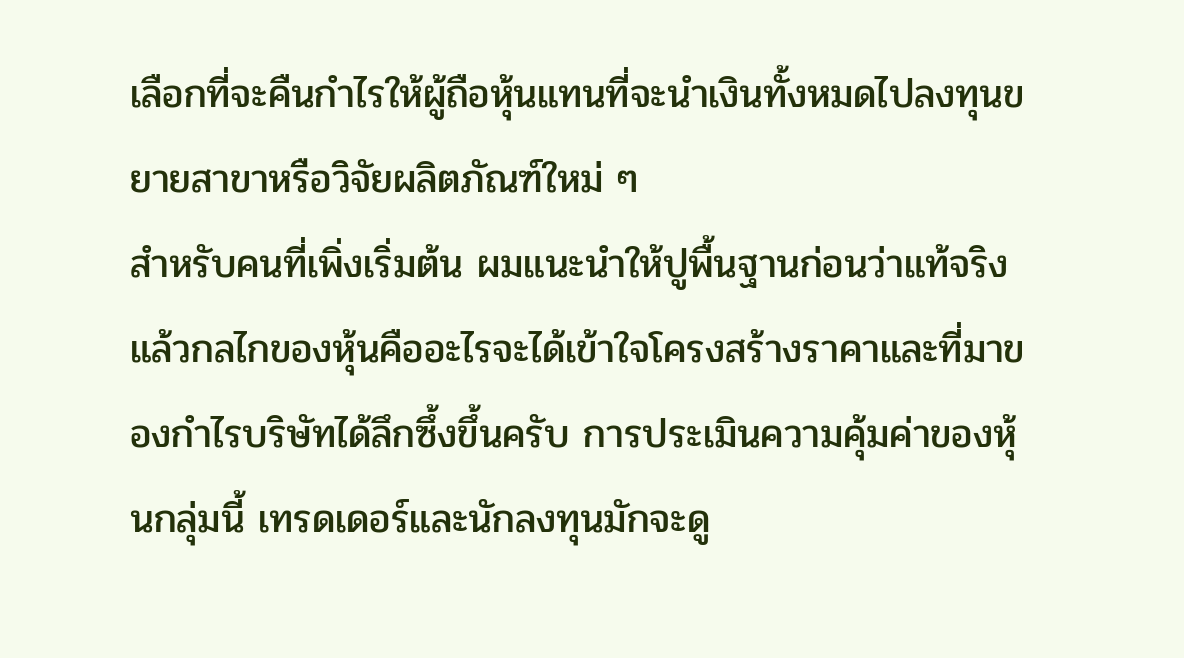เลือกที่จะคืนกำไรให้ผู้ถือหุ้นแทนที่จะนำเงินทั้งหมดไปลงทุนขยายสาขาหรือวิจัยผลิตภัณฑ์ใหม่ ๆ
สำหรับคนที่เพิ่งเริ่มต้น ผมแนะนำให้ปูพื้นฐานก่อนว่าแท้จริงแล้วกลไกของหุ้นคืออะไรจะได้เข้าใจโครงสร้างราคาและที่มาของกำไรบริษัทได้ลึกซึ้งขึ้นครับ การประเมินความคุ้มค่าของหุ้นกลุ่มนี้ เทรดเดอร์และนักลงทุนมักจะดู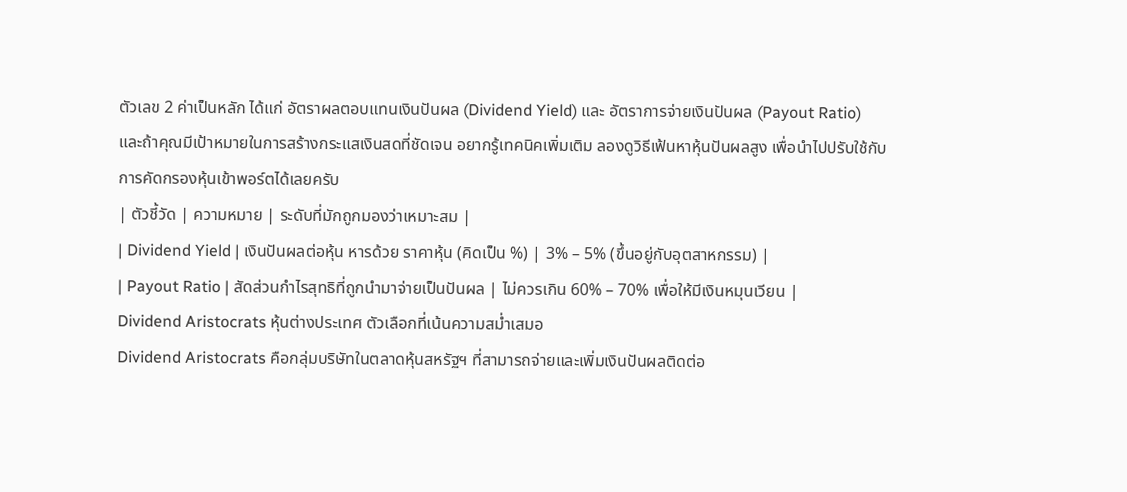ตัวเลข 2 ค่าเป็นหลัก ได้แก่ อัตราผลตอบแทนเงินปันผล (Dividend Yield) และ อัตราการจ่ายเงินปันผล (Payout Ratio)
และถ้าคุณมีเป้าหมายในการสร้างกระแสเงินสดที่ชัดเจน อยากรู้เทคนิคเพิ่มเติม ลองดูวิธีเฟ้นหาหุ้นปันผลสูง เพื่อนำไปปรับใช้กับการคัดกรองหุ้นเข้าพอร์ตได้เลยครับ
| ตัวชี้วัด | ความหมาย | ระดับที่มักถูกมองว่าเหมาะสม |
| Dividend Yield | เงินปันผลต่อหุ้น หารด้วย ราคาหุ้น (คิดเป็น %) | 3% – 5% (ขึ้นอยู่กับอุตสาหกรรม) |
| Payout Ratio | สัดส่วนกำไรสุทธิที่ถูกนำมาจ่ายเป็นปันผล | ไม่ควรเกิน 60% – 70% เพื่อให้มีเงินหมุนเวียน |
Dividend Aristocrats หุ้นต่างประเทศ ตัวเลือกที่เน้นความสม่ำเสมอ
Dividend Aristocrats คือกลุ่มบริษัทในตลาดหุ้นสหรัฐฯ ที่สามารถจ่ายและเพิ่มเงินปันผลติดต่อ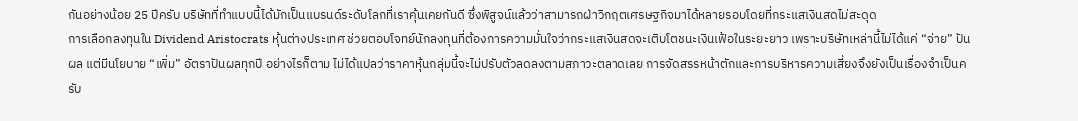กันอย่างน้อย 25 ปีครับ บริษัทที่ทำแบบนี้ได้มักเป็นแบรนด์ระดับโลกที่เราคุ้นเคยกันดี ซึ่งพิสูจน์แล้วว่าสามารถฝ่าวิกฤตเศรษฐกิจมาได้หลายรอบโดยที่กระแสเงินสดไม่สะดุด
การเลือกลงทุนใน Dividend Aristocrats หุ้นต่างประเทศ ช่วยตอบโจทย์นักลงทุนที่ต้องการความมั่นใจว่ากระแสเงินสดจะเติบโตชนะเงินเฟ้อในระยะยาว เพราะบริษัทเหล่านี้ไม่ได้แค่ “จ่าย” ปันผล แต่มีนโยบาย “เพิ่ม” อัตราปันผลทุกปี อย่างไรก็ตาม ไม่ได้แปลว่าราคาหุ้นกลุ่มนี้จะไม่ปรับตัวลดลงตามสภาวะตลาดเลย การจัดสรรหน้าตักและการบริหารความเสี่ยงจึงยังเป็นเรื่องจำเป็นครับ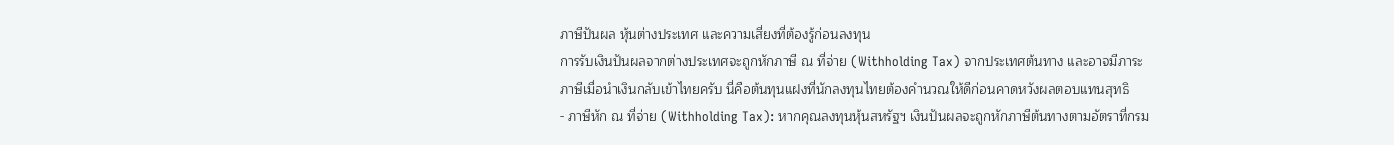ภาษีปันผล หุ้นต่างประเทศ และความเสี่ยงที่ต้องรู้ก่อนลงทุน
การรับเงินปันผลจากต่างประเทศจะถูกหักภาษี ณ ที่จ่าย (Withholding Tax) จากประเทศต้นทาง และอาจมีภาระภาษีเมื่อนำเงินกลับเข้าไทยครับ นี่คือต้นทุนแฝงที่นักลงทุนไทยต้องคำนวณให้ดีก่อนคาดหวังผลตอบแทนสุทธิ
- ภาษีหัก ณ ที่จ่าย (Withholding Tax): หากคุณลงทุนหุ้นสหรัฐฯ เงินปันผลจะถูกหักภาษีต้นทางตามอัตราที่กรม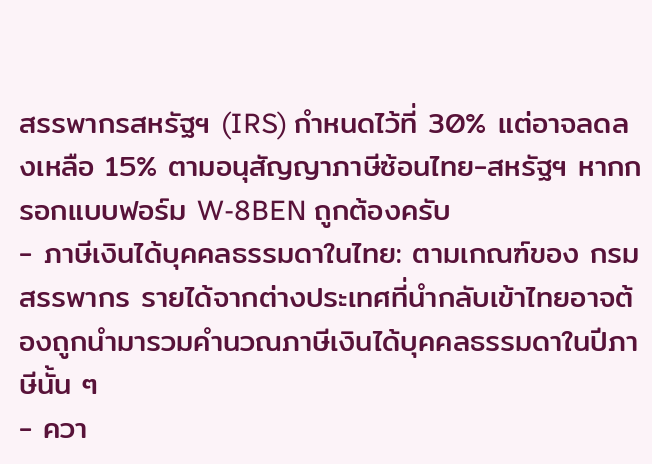สรรพากรสหรัฐฯ (IRS) กำหนดไว้ที่ 30% แต่อาจลดลงเหลือ 15% ตามอนุสัญญาภาษีซ้อนไทย-สหรัฐฯ หากกรอกแบบฟอร์ม W-8BEN ถูกต้องครับ
- ภาษีเงินได้บุคคลธรรมดาในไทย: ตามเกณฑ์ของ กรมสรรพากร รายได้จากต่างประเทศที่นำกลับเข้าไทยอาจต้องถูกนำมารวมคำนวณภาษีเงินได้บุคคลธรรมดาในปีภาษีนั้น ๆ
- ควา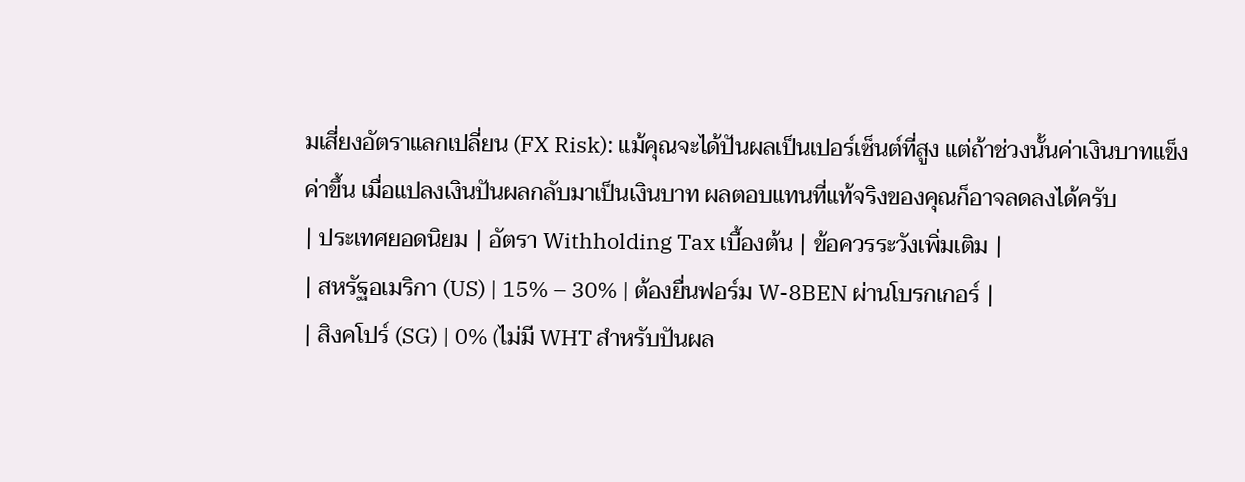มเสี่ยงอัตราแลกเปลี่ยน (FX Risk): แม้คุณจะได้ปันผลเป็นเปอร์เซ็นต์ที่สูง แต่ถ้าช่วงนั้นค่าเงินบาทแข็งค่าขึ้น เมื่อแปลงเงินปันผลกลับมาเป็นเงินบาท ผลตอบแทนที่แท้จริงของคุณก็อาจลดลงได้ครับ
| ประเทศยอดนิยม | อัตรา Withholding Tax เบื้องต้น | ข้อควรระวังเพิ่มเติม |
| สหรัฐอเมริกา (US) | 15% – 30% | ต้องยื่นฟอร์ม W-8BEN ผ่านโบรกเกอร์ |
| สิงคโปร์ (SG) | 0% (ไม่มี WHT สำหรับปันผล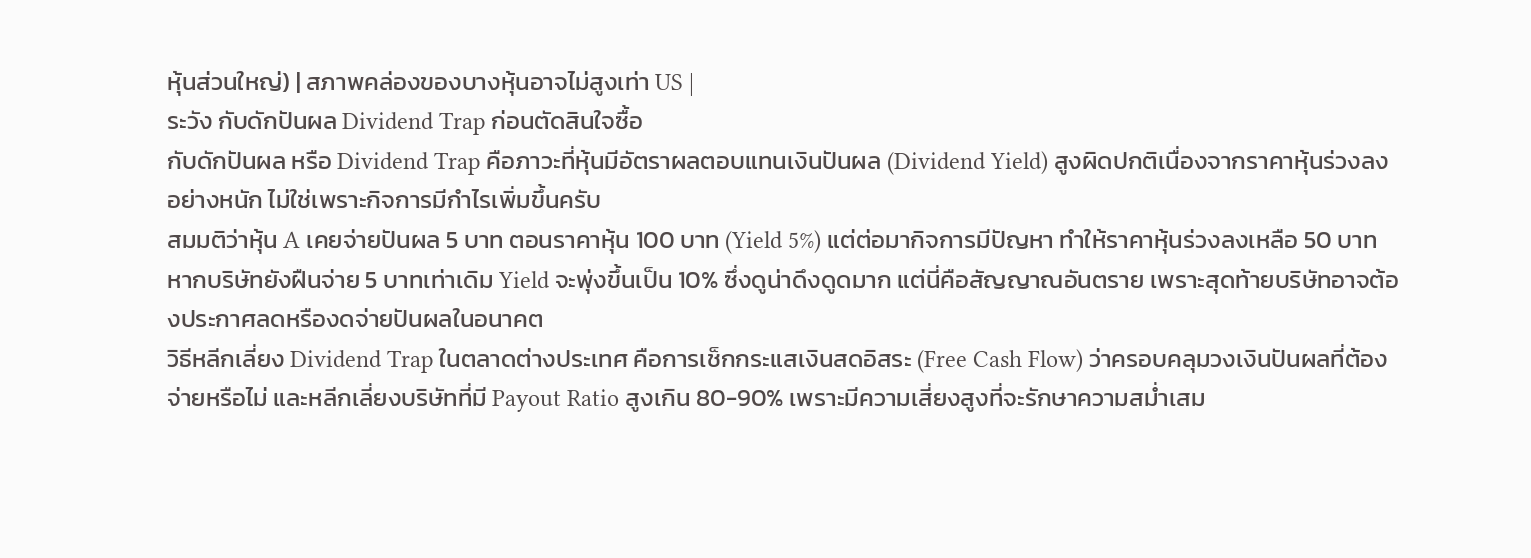หุ้นส่วนใหญ่) | สภาพคล่องของบางหุ้นอาจไม่สูงเท่า US |
ระวัง กับดักปันผล Dividend Trap ก่อนตัดสินใจซื้อ
กับดักปันผล หรือ Dividend Trap คือภาวะที่หุ้นมีอัตราผลตอบแทนเงินปันผล (Dividend Yield) สูงผิดปกติเนื่องจากราคาหุ้นร่วงลงอย่างหนัก ไม่ใช่เพราะกิจการมีกำไรเพิ่มขึ้นครับ
สมมติว่าหุ้น A เคยจ่ายปันผล 5 บาท ตอนราคาหุ้น 100 บาท (Yield 5%) แต่ต่อมากิจการมีปัญหา ทำให้ราคาหุ้นร่วงลงเหลือ 50 บาท หากบริษัทยังฝืนจ่าย 5 บาทเท่าเดิม Yield จะพุ่งขึ้นเป็น 10% ซึ่งดูน่าดึงดูดมาก แต่นี่คือสัญญาณอันตราย เพราะสุดท้ายบริษัทอาจต้องประกาศลดหรืองดจ่ายปันผลในอนาคต
วิธีหลีกเลี่ยง Dividend Trap ในตลาดต่างประเทศ คือการเช็กกระแสเงินสดอิสระ (Free Cash Flow) ว่าครอบคลุมวงเงินปันผลที่ต้องจ่ายหรือไม่ และหลีกเลี่ยงบริษัทที่มี Payout Ratio สูงเกิน 80-90% เพราะมีความเสี่ยงสูงที่จะรักษาความสม่ำเสม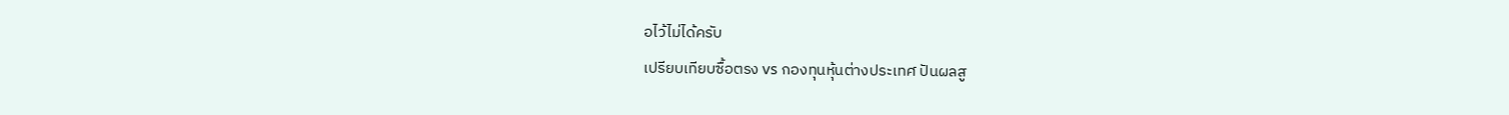อไว้ไม่ได้ครับ
เปรียบเทียบซื้อตรง vs กองทุนหุ้นต่างประเทศ ปันผลสู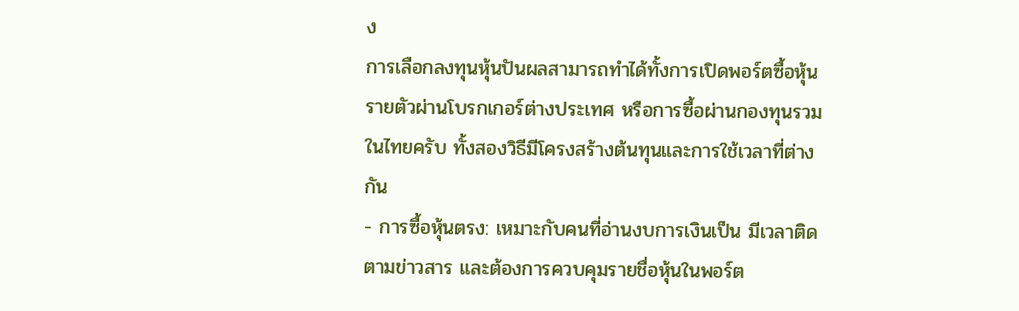ง
การเลือกลงทุนหุ้นปันผลสามารถทำได้ทั้งการเปิดพอร์ตซื้อหุ้นรายตัวผ่านโบรกเกอร์ต่างประเทศ หรือการซื้อผ่านกองทุนรวมในไทยครับ ทั้งสองวิธีมีโครงสร้างต้นทุนและการใช้เวลาที่ต่างกัน
- การซื้อหุ้นตรง: เหมาะกับคนที่อ่านงบการเงินเป็น มีเวลาติดตามข่าวสาร และต้องการควบคุมรายชื่อหุ้นในพอร์ต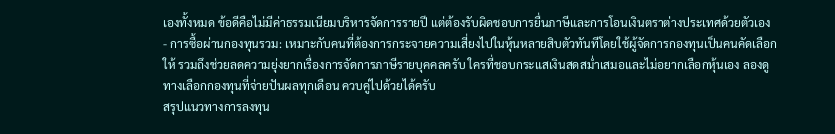เองทั้งหมด ข้อดีคือไม่มีค่าธรรมเนียมบริหารจัดการรายปี แต่ต้องรับผิดชอบการยื่นภาษีและการโอนเงินตราต่างประเทศด้วยตัวเอง
- การซื้อผ่านกองทุนรวม: เหมาะกับคนที่ต้องการกระจายความเสี่ยงไปในหุ้นหลายสิบตัวทันทีโดยใช้ผู้จัดการกองทุนเป็นคนคัดเลือกให้ รวมถึงช่วยลดความยุ่งยากเรื่องการจัดการภาษีรายบุคคลครับ ใครที่ชอบกระแสเงินสดสม่ำเสมอและไม่อยากเลือกหุ้นเอง ลองดู ทางเลือกกองทุนที่จ่ายปันผลทุกเดือน ควบคู่ไปด้วยได้ครับ
สรุปแนวทางการลงทุน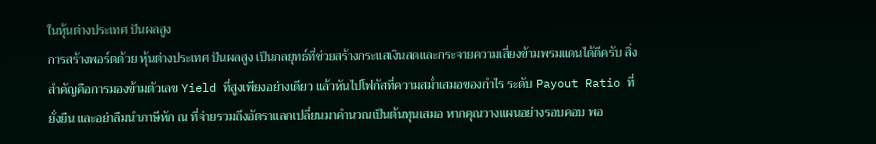ในหุ้นต่างประเทศ ปันผลสูง
การสร้างพอร์ตด้วย หุ้นต่างประเทศ ปันผลสูง เป็นกลยุทธ์ที่ช่วยสร้างกระแสเงินสดและกระจายความเสี่ยงข้ามพรมแดนได้ดีครับ สิ่งสำคัญคือการมองข้ามตัวเลข Yield ที่สูงเพียงอย่างเดียว แล้วหันไปโฟกัสที่ความสม่ำเสมอของกำไร ระดับ Payout Ratio ที่ยั่งยืน และอย่าลืมนำภาษีหัก ณ ที่จ่ายรวมถึงอัตราแลกเปลี่ยนมาคำนวณเป็นต้นทุนเสมอ หากคุณวางแผนอย่างรอบคอบ พอ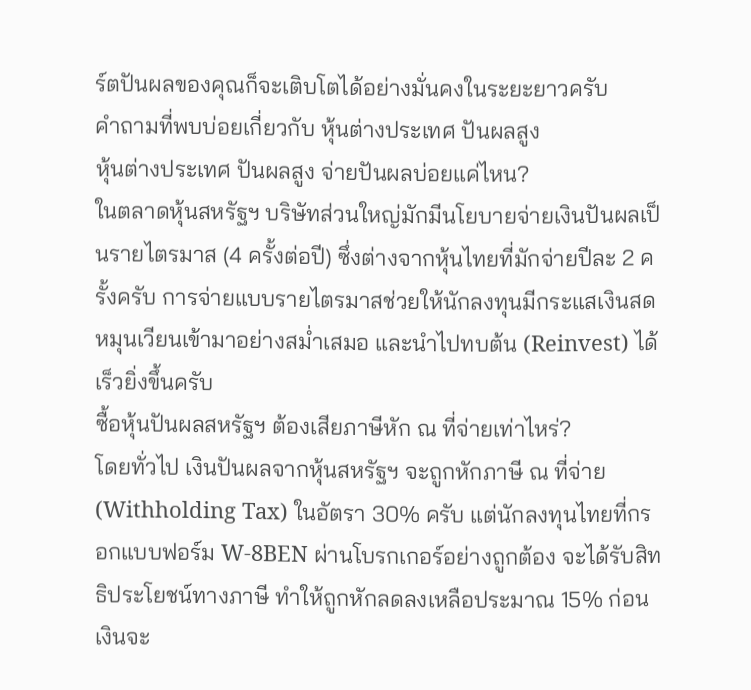ร์ตปันผลของคุณก็จะเติบโตได้อย่างมั่นคงในระยะยาวครับ
คำถามที่พบบ่อยเกี่ยวกับ หุ้นต่างประเทศ ปันผลสูง
หุ้นต่างประเทศ ปันผลสูง จ่ายปันผลบ่อยแค่ไหน?
ในตลาดหุ้นสหรัฐฯ บริษัทส่วนใหญ่มักมีนโยบายจ่ายเงินปันผลเป็นรายไตรมาส (4 ครั้งต่อปี) ซึ่งต่างจากหุ้นไทยที่มักจ่ายปีละ 2 ครั้งครับ การจ่ายแบบรายไตรมาสช่วยให้นักลงทุนมีกระแสเงินสดหมุนเวียนเข้ามาอย่างสม่ำเสมอ และนำไปทบต้น (Reinvest) ได้เร็วยิ่งขึ้นครับ
ซื้อหุ้นปันผลสหรัฐฯ ต้องเสียภาษีหัก ณ ที่จ่ายเท่าไหร่?
โดยทั่วไป เงินปันผลจากหุ้นสหรัฐฯ จะถูกหักภาษี ณ ที่จ่าย (Withholding Tax) ในอัตรา 30% ครับ แต่นักลงทุนไทยที่กรอกแบบฟอร์ม W-8BEN ผ่านโบรกเกอร์อย่างถูกต้อง จะได้รับสิทธิประโยชน์ทางภาษี ทำให้ถูกหักลดลงเหลือประมาณ 15% ก่อนเงินจะ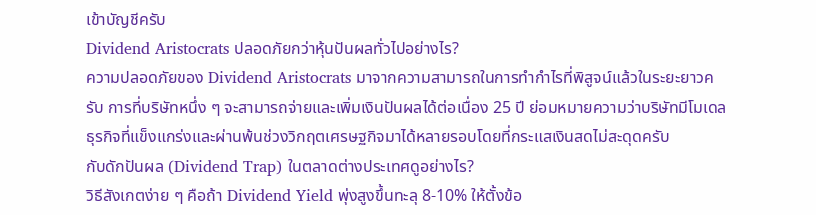เข้าบัญชีครับ
Dividend Aristocrats ปลอดภัยกว่าหุ้นปันผลทั่วไปอย่างไร?
ความปลอดภัยของ Dividend Aristocrats มาจากความสามารถในการทำกำไรที่พิสูจน์แล้วในระยะยาวครับ การที่บริษัทหนึ่ง ๆ จะสามารถจ่ายและเพิ่มเงินปันผลได้ต่อเนื่อง 25 ปี ย่อมหมายความว่าบริษัทมีโมเดลธุรกิจที่แข็งแกร่งและผ่านพ้นช่วงวิกฤตเศรษฐกิจมาได้หลายรอบโดยที่กระแสเงินสดไม่สะดุดครับ
กับดักปันผล (Dividend Trap) ในตลาดต่างประเทศดูอย่างไร?
วิธีสังเกตง่าย ๆ คือถ้า Dividend Yield พุ่งสูงขึ้นทะลุ 8-10% ให้ตั้งข้อ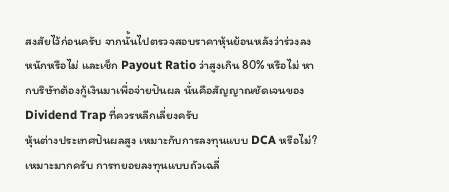สงสัยไว้ก่อนครับ จากนั้นไปตรวจสอบราคาหุ้นย้อนหลังว่าร่วงลงหนักหรือไม่ และเช็ก Payout Ratio ว่าสูงเกิน 80% หรือไม่ หากบริษัทต้องกู้เงินมาเพื่อจ่ายปันผล นั่นคือสัญญาณชัดเจนของ Dividend Trap ที่ควรหลีกเลี่ยงครับ
หุ้นต่างประเทศปันผลสูง เหมาะกับการลงทุนแบบ DCA หรือไม่?
เหมาะมากครับ การทยอยลงทุนแบบถัวเฉลี่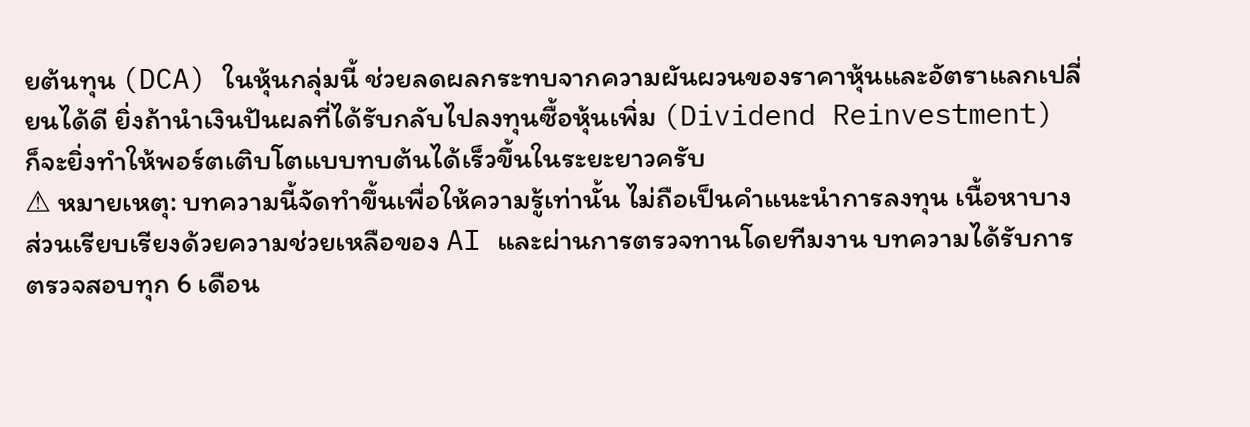ยต้นทุน (DCA) ในหุ้นกลุ่มนี้ ช่วยลดผลกระทบจากความผันผวนของราคาหุ้นและอัตราแลกเปลี่ยนได้ดี ยิ่งถ้านำเงินปันผลที่ได้รับกลับไปลงทุนซื้อหุ้นเพิ่ม (Dividend Reinvestment) ก็จะยิ่งทำให้พอร์ตเติบโตแบบทบต้นได้เร็วขึ้นในระยะยาวครับ
⚠ หมายเหตุ: บทความนี้จัดทำขึ้นเพื่อให้ความรู้เท่านั้น ไม่ถือเป็นคำแนะนำการลงทุน เนื้อหาบางส่วนเรียบเรียงด้วยความช่วยเหลือของ AI และผ่านการตรวจทานโดยทีมงาน บทความได้รับการตรวจสอบทุก 6 เดือน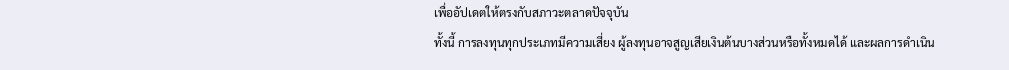เพื่ออัปเดตให้ตรงกับสภาวะตลาดปัจจุบัน
ทั้งนี้ การลงทุนทุกประเภทมีความเสี่ยง ผู้ลงทุนอาจสูญเสียเงินต้นบางส่วนหรือทั้งหมดได้ และผลการดำเนิน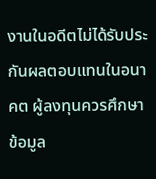งานในอดีตไม่ได้รับประกันผลตอบแทนในอนาคต ผู้ลงทุนควรศึกษาข้อมูล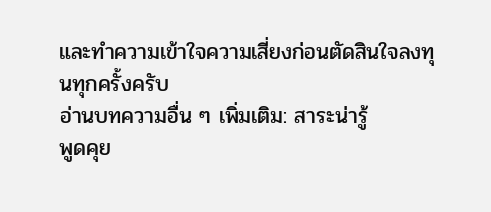และทำความเข้าใจความเสี่ยงก่อนตัดสินใจลงทุนทุกครั้งครับ
อ่านบทความอื่น ๆ เพิ่มเติม: สาระน่ารู้
พูดคุย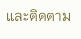และติดตาม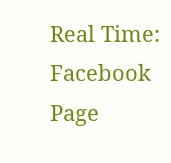Real Time: Facebook Page